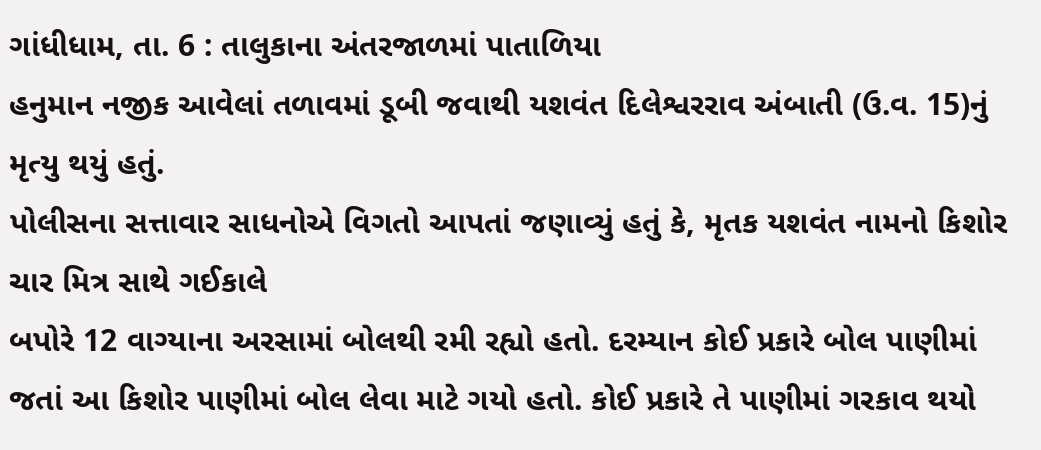ગાંધીધામ, તા. 6 : તાલુકાના અંતરજાળમાં પાતાળિયા
હનુમાન નજીક આવેલાં તળાવમાં ડૂબી જવાથી યશવંત દિલેશ્વરરાવ અંબાતી (ઉ.વ. 15)નું મૃત્યુ થયું હતું.
પોલીસના સત્તાવાર સાધનોએ વિગતો આપતાં જણાવ્યું હતું કે, મૃતક યશવંત નામનો કિશોર ચાર મિત્ર સાથે ગઈકાલે
બપોરે 12 વાગ્યાના અરસામાં બોલથી રમી રહ્યો હતો. દરમ્યાન કોઈ પ્રકારે બોલ પાણીમાં
જતાં આ કિશોર પાણીમાં બોલ લેવા માટે ગયો હતો. કોઈ પ્રકારે તે પાણીમાં ગરકાવ થયો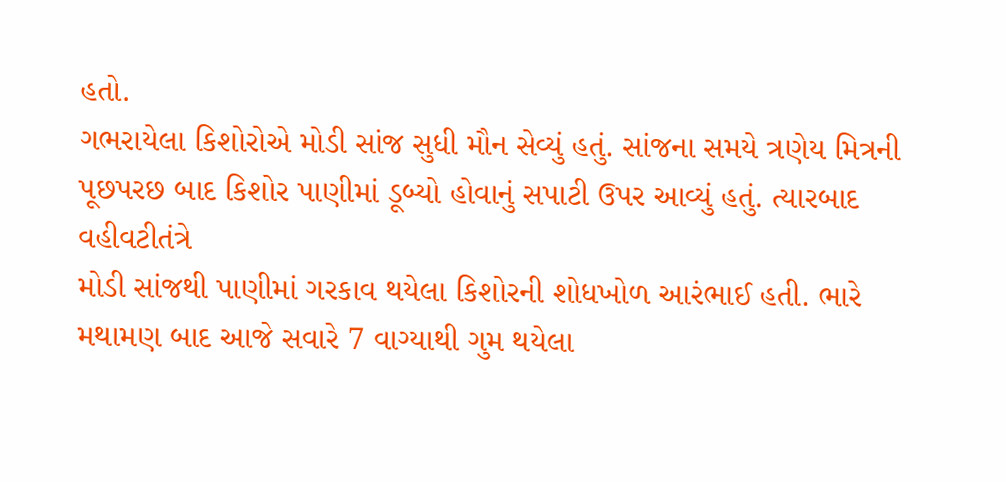હતો.
ગભરાયેલા કિશોરોએ મોડી સાંજ સુધી મૌન સેવ્યું હતું. સાંજના સમયે ત્રણેય મિત્રની
પૂછપરછ બાદ કિશોર પાણીમાં ડૂબ્યો હોવાનું સપાટી ઉપર આવ્યું હતું. ત્યારબાદ વહીવટીતંત્રે
મોડી સાંજથી પાણીમાં ગરકાવ થયેલા કિશોરની શોધખોળ આરંભાઈ હતી. ભારે મથામણ બાદ આજે સવારે 7 વાગ્યાથી ગુમ થયેલા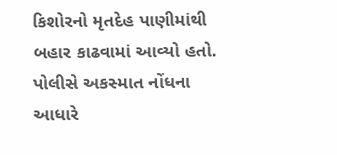કિશોરનો મૃતદેહ પાણીમાંથી બહાર કાઢવામાં આવ્યો હતો. પોલીસે અકસ્માત નોંધના
આધારે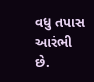વધુ તપાસ આરંભી છે.